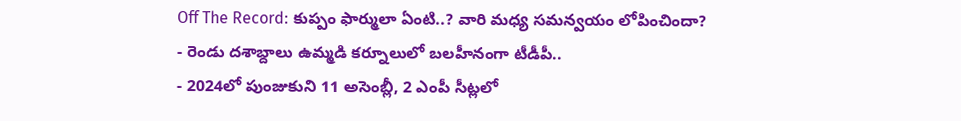Off The Record: కుప్పం ఫార్ములా ఏంటి..? వారి మధ్య సమన్వయం లోపించిందా?
- రెండు దశాబ్దాలు ఉమ్మడి కర్నూలులో బలహీనంగా టీడీపీ..
- 2024లో పుంజుకుని 11 అసెంబ్లీ, 2 ఎంపీ సీట్లలో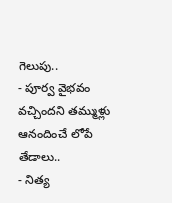గెలుపు..
- పూర్వ వైభవం వచ్చిందని తమ్ముళ్లు ఆనందించే లోపే తేడాలు..
- నిత్య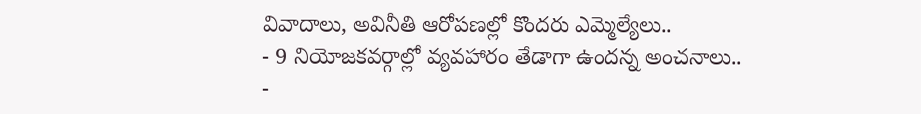వివాదాలు, అవినీతి ఆరోపణల్లో కొందరు ఎమ్మెల్యేలు..
- 9 నియోజకవర్గాల్లో వ్యవహారం తేడాగా ఉందన్న అంచనాలు..
-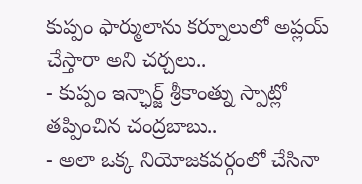కుప్పం ఫార్ములాను కర్నూలులో అప్లయ్ చేస్తారా అని చర్చలు..
- కుప్పం ఇన్ఛార్జ్ శ్రీకాంత్ను స్పాట్లో తప్పించిన చంద్రబాబు..
- అలా ఒక్క నియోజకవర్గంలో చేసినా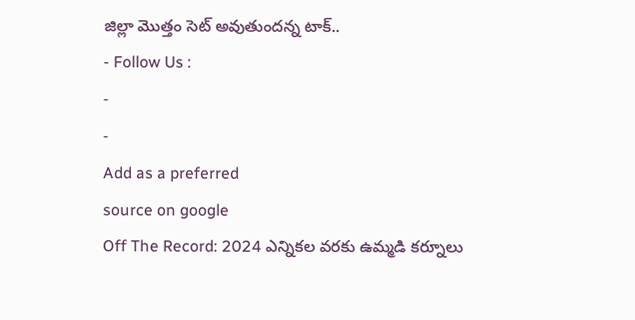జిల్లా మొత్తం సెట్ అవుతుందన్న టాక్..
- Follow Us :
-
-
Add as a preferred
source on google
Off The Record: 2024 ఎన్నికల వరకు ఉమ్మడి కర్నూలు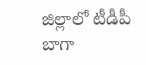జిల్లాలో టీడీపీ బాగా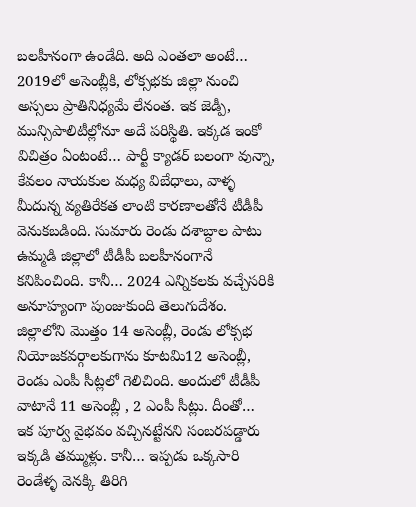బలహీనంగా ఉండేది. అది ఎంతలా అంటే… 2019లో అసెంబ్లీకి, లోక్సభకు జిల్లా నుంచి అస్సలు ప్రాతినిధ్యమే లేనంత. ఇక జెడ్పీ, మున్సిపాలిటీల్లోనూ అదే పరిస్థితి. ఇక్కడ ఇంకో విచిత్రం ఏంటంటే… పార్టీ క్యాడర్ బలంగా వున్నా, కేవలం నాయకుల మధ్య విబేధాలు, వాళ్ళ మీదున్న వ్యతిరేకత లాంటి కారణాలతోనే టీడీపీ వెనుకబడింది. సుమారు రెండు దశాబ్దాల పాటు ఉమ్మడి జిల్లాలో టీడీపీ బలహీనంగానే కనిపించింది. కానీ… 2024 ఎన్నికలకు వచ్చేసరికి అనూహ్యంగా పుంజుకుంది తెలుగుదేశం. జిల్లాలోని మొత్తం 14 అసెంబ్లీ, రెండు లోక్సభ నియోజకవర్గాలకుగాను కూటమి12 అసెంబ్లీ, రెండు ఎంపీ సీట్లలో గెలిచింది. అందులో టీడీపీ వాటానే 11 అసెంబ్లీ , 2 ఎంపీ సీట్లు. దీంతో… ఇక పూర్వ వైభవం వచ్చినట్టేనని సంబరపడ్డారు ఇక్కడి తమ్ముళ్లు. కానీ… ఇప్పడు ఒక్కసారి రెండేళ్ళ వెనక్కి తిరిగి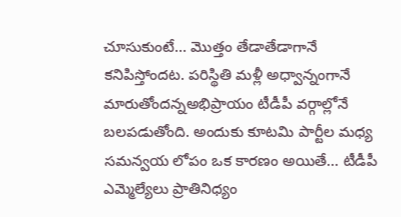చూసుకుంటే… మొత్తం తేడాతేడాగానే కనిపిస్తోందట. పరిస్థితి మళ్లీ అధ్వాన్నంగానే మారుతోందన్నఅభిప్రాయం టీడీపీ వర్గాల్లోనే బలపడుతోంది. అందుకు కూటమి పార్టీల మధ్య సమన్వయ లోపం ఒక కారణం అయితే… టీడీపీ ఎమ్మెల్యేలు ప్రాతినిధ్యం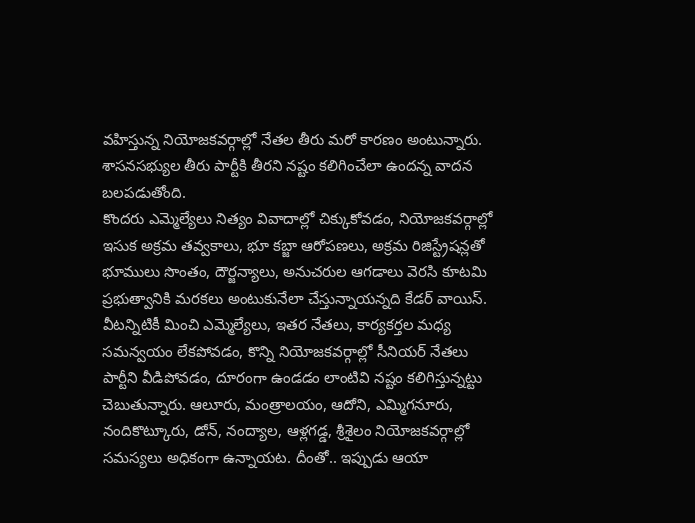వహిస్తున్న నియోజకవర్గాల్లో నేతల తీరు మరో కారణం అంటున్నారు. శాసనసభ్యుల తీరు పార్టీకి తీరని నష్టం కలిగించేలా ఉందన్న వాదన బలపడుతోంది.
కొందరు ఎమ్మెల్యేలు నిత్యం వివాదాల్లో చిక్కుకోవడం, నియోజకవర్గాల్లో ఇసుక అక్రమ తవ్వకాలు, భూ కబ్జా ఆరోపణలు, అక్రమ రిజిస్ట్రేషన్లతో భూములు సొంతం, దౌర్జన్యాలు, అనుచరుల ఆగడాలు వెరసి కూటమి ప్రభుత్వానికి మరకలు అంటుకునేలా చేస్తున్నాయన్నది కేడర్ వాయిస్. వీటన్నిటికీ మించి ఎమ్మెల్యేలు, ఇతర నేతలు, కార్యకర్తల మధ్య సమన్వయం లేకపోవడం, కొన్ని నియోజకవర్గాల్లో సీనియర్ నేతలు పార్టీని వీడిపోవడం, దూరంగా ఉండడం లాంటివి నష్టం కలిగిస్తున్నట్టు చెబుతున్నారు. ఆలూరు, మంత్రాలయం, ఆదోని, ఎమ్మిగనూరు, నందికొట్కూరు, డోన్, నంద్యాల, ఆళ్లగడ్డ, శ్రీశైలం నియోజకవర్గాల్లో సమస్యలు అధికంగా ఉన్నాయట. దీంతో.. ఇప్పుడు ఆయా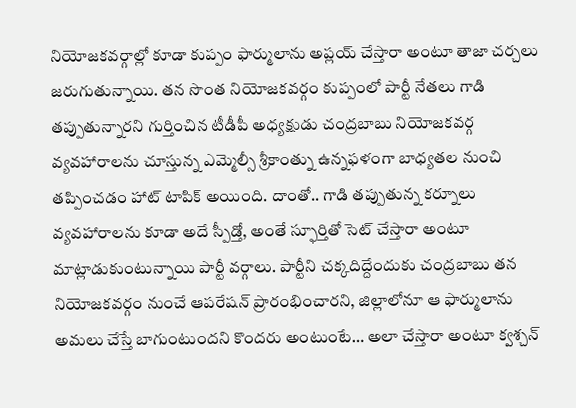నియోజకవర్గాల్లో కూడా కుప్పం ఫార్ములాను అప్లయ్ చేస్తారా అంటూ తాజా చర్చలు జరుగుతున్నాయి. తన సొంత నియోజకవర్గం కుప్పంలో పార్టీ నేతలు గాడి తప్పుతున్నారని గుర్తించిన టీడీపీ అధ్యక్షుడు చంద్రబాబు నియోజకవర్గ వ్యవహారాలను చూస్తున్న ఎమ్మెల్సీ శ్రీకాంత్ను ఉన్నఫళంగా బాధ్యతల నుంచి తప్పించడం హాట్ టాపిక్ అయింది. దాంతో.. గాడి తప్పుతున్న కర్నూలు వ్యవహారాలను కూడా అదే స్పీడ్తో, అంతే స్ఫూర్తితో సెట్ చేస్తారా అంటూ మాట్లాడుకుంటున్నాయి పార్టీ వర్గాలు. పార్టీని చక్కదిద్దేందుకు చంద్రబాబు తన నియోజకవర్గం నుంచే ఆపరేషన్ ప్రారంభించారని, జిల్లాలోనూ ఆ ఫార్ములాను అమలు చేస్తే బాగుంటుందని కొందరు అంటుంటే… అలా చేస్తారా అంటూ క్వశ్చన్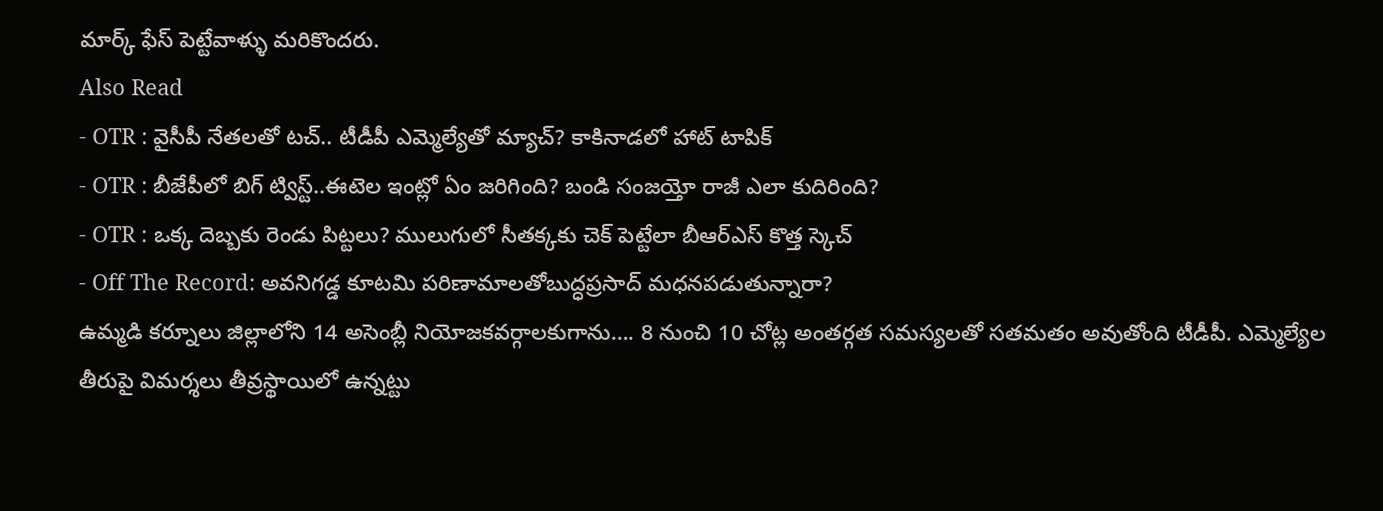మార్క్ ఫేస్ పెట్టేవాళ్ళు మరికొందరు.
Also Read
- OTR : వైసీపీ నేతలతో టచ్.. టీడీపీ ఎమ్మెల్యేతో మ్యాచ్? కాకినాడలో హాట్ టాపిక్
- OTR : బీజేపీలో బిగ్ ట్విస్ట్..ఈటెల ఇంట్లో ఏం జరిగింది? బండి సంజయ్తో రాజీ ఎలా కుదిరింది?
- OTR : ఒక్క దెబ్బకు రెండు పిట్టలు? ములుగులో సీతక్కకు చెక్ పెట్టేలా బీఆర్ఎస్ కొత్త స్కెచ్
- Off The Record: అవనిగడ్డ కూటమి పరిణామాలతోబుద్ధప్రసాద్ మధనపడుతున్నారా?
ఉమ్మడి కర్నూలు జిల్లాలోని 14 అసెంబ్లీ నియోజకవర్గాలకుగాను…. 8 నుంచి 10 చోట్ల అంతర్గత సమస్యలతో సతమతం అవుతోంది టీడీపీ. ఎమ్మెల్యేల తీరుపై విమర్శలు తీవ్రస్థాయిలో ఉన్నట్టు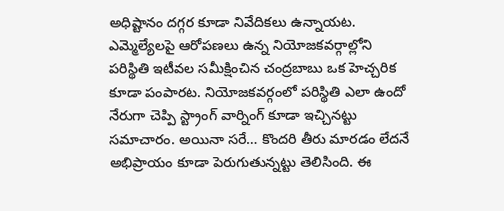అధిష్టానం దగ్గర కూడా నివేదికలు ఉన్నాయట. ఎమ్మెల్యేలపై ఆరోపణలు ఉన్న నియోజకవర్గాల్లోని పరిస్థితి ఇటీవల సమీక్షించిన చంద్రబాబు ఒక హెచ్చరిక కూడా పంపారట. నియోజకవర్గంలో పరిస్థితి ఎలా ఉందో నేరుగా చెప్పి స్ట్రాంగ్ వార్నింగ్ కూడా ఇచ్చినట్టు సమాచారం. అయినా సరే… కొందరి తీరు మారడం లేదనే అభిప్రాయం కూడా పెరుగుతున్నట్టు తెలిసింది. ఈ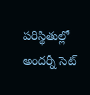పరిస్థితుల్లో అందర్నీ సెట్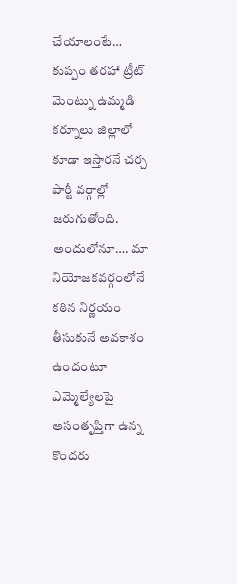చేయాలంటే… కుప్పం తరహా ట్రీట్ మెంట్ను ఉమ్మడి కర్నూలు జిల్లాలో కూడా ఇస్తారనే చర్చ పార్టీ వర్గాల్లో జరుగుతోంది. అందులోనూ…. మా నియోజకవర్గంలోనే కఠిన నిర్ణయం తీసుకునే అవకాశం ఉందంటూ ఎమ్మెల్యేలపై అసంతృప్తిగా ఉన్న కొందరు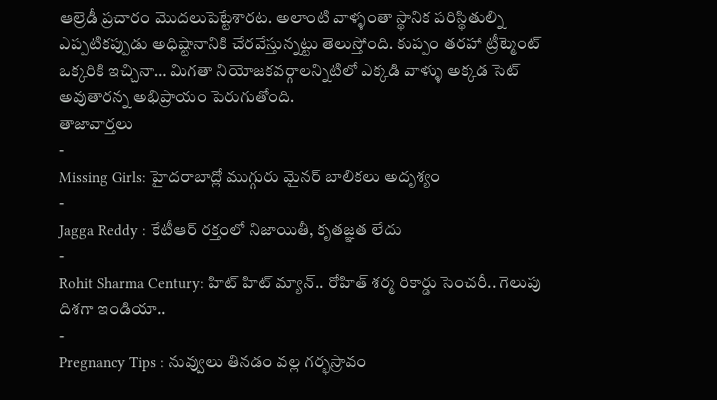ఆల్రెడీ ప్రచారం మొదలుపెట్టేశారట. అలాంటి వాళ్ళంతా స్థానిక పరిస్థితుల్ని ఎప్పటికప్పుడు అధిష్టానానికి చేరవేస్తున్నట్టు తెలుస్తోంది. కుప్పం తరహా ట్రీట్మెంట్ ఒక్కరికి ఇచ్చినా… మిగతా నియోజకవర్గాలన్నిటిలో ఎక్కడి వాళ్ళు అక్కడ సెట్ అవుతారన్న అభిప్రాయం పెరుగుతోంది.
తాజావార్తలు
-
Missing Girls: హైదరాబాద్లో ముగ్గురు మైనర్ బాలికలు అదృశ్యం
-
Jagga Reddy : కేటీఆర్ రక్తంలో నిజాయితీ, కృతజ్ఞత లేదు
-
Rohit Sharma Century: హిట్ హిట్ మ్యాన్.. రోహిత్ శర్మ రికార్డు సెంచరీ.. గెలుపు దిశగా ఇండియా..
-
Pregnancy Tips : నువ్వులు తినడం వల్ల గర్భస్రావం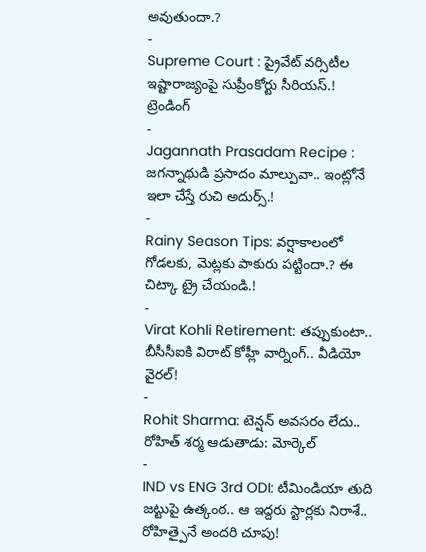అవుతుందా.?
-
Supreme Court : ప్రైవేట్ వర్సిటీల ఇష్టారాజ్యంపై సుప్రీంకోర్టు సీరియస్.!
ట్రెండింగ్
-
Jagannath Prasadam Recipe : జగన్నాథుడి ప్రసాదం మాల్పువా.. ఇంట్లోనే ఇలా చేస్తే రుచి అదుర్స్.!
-
Rainy Season Tips: వర్షాకాలంలో గోడలకు, మెట్లకు పాకురు పట్టిందా.? ఈ చిట్కా ట్రై చేయండి.!
-
Virat Kohli Retirement: తప్పుకుంటా.. బీసీసీఐకి విరాట్ కోహ్లీ వార్నింగ్.. వీడియో వైరల్!
-
Rohit Sharma: టెన్షన్ అవసరం లేదు.. రోహిత్ శర్మ ఆడుతాడు: మోర్కెల్
-
IND vs ENG 3rd ODI: టీమిండియా తుది జట్టుపై ఉత్కంఠ.. ఆ ఇద్దరు స్టార్లకు నిరాశే.. రోహిత్పైనే అందరి చూపు!